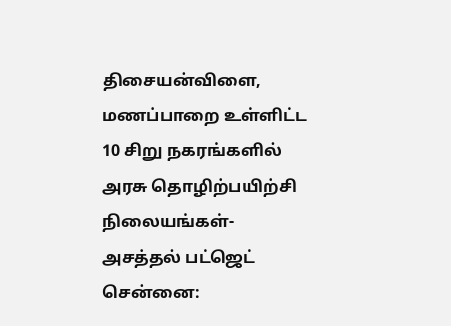திசையன்விளை, மணப்பாறை உள்ளிட்ட 10 சிறு நகரங்களில் அரசு தொழிற்பயிற்சி நிலையங்கள்- அசத்தல் பட்ஜெட்
சென்னை: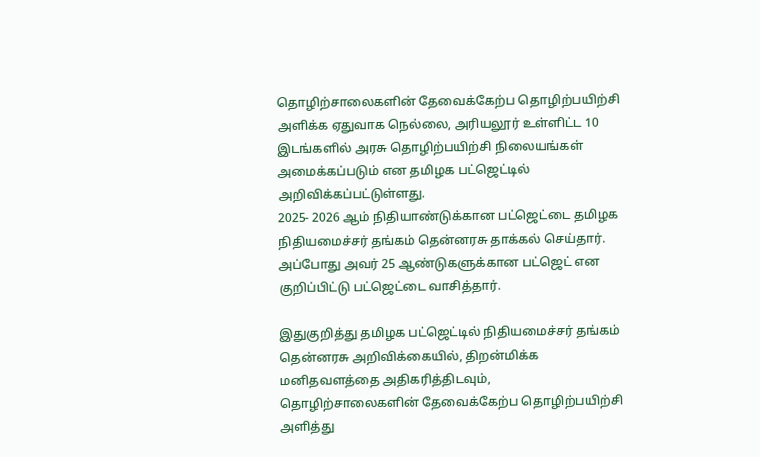தொழிற்சாலைகளின் தேவைக்கேற்ப தொழிற்பயிற்சி அளிக்க ஏதுவாக நெல்லை, அரியலூர் உள்ளிட்ட 10 இடங்களில் அரசு தொழிற்பயிற்சி நிலையங்கள் அமைக்கப்படும் என தமிழக பட்ஜெட்டில் அறிவிக்கப்பட்டுள்ளது.
2025- 2026 ஆம் நிதியாண்டுக்கான பட்ஜெட்டை தமிழக நிதியமைச்சர் தங்கம் தென்னரசு தாக்கல் செய்தார். அப்போது அவர் 25 ஆண்டுகளுக்கான பட்ஜெட் என குறிப்பிட்டு பட்ஜெட்டை வாசித்தார்.

இதுகுறித்து தமிழக பட்ஜெட்டில் நிதியமைச்சர் தங்கம் தென்னரசு அறிவிக்கையில், திறன்மிக்க மனிதவளத்தை அதிகரித்திடவும், தொழிற்சாலைகளின் தேவைக்கேற்ப தொழிற்பயிற்சி அளித்து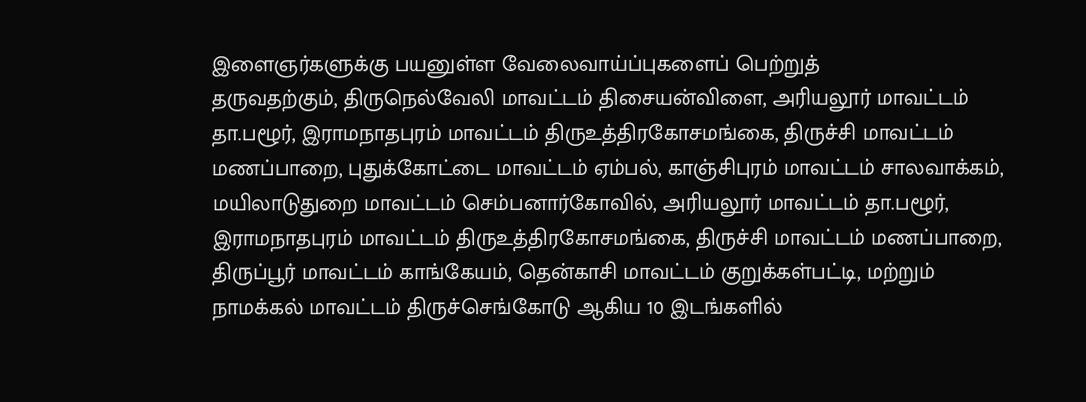இளைஞர்களுக்கு பயனுள்ள வேலைவாய்ப்புகளைப் பெற்றுத்
தருவதற்கும், திருநெல்வேலி மாவட்டம் திசையன்விளை, அரியலூர் மாவட்டம்
தா.பழூர், இராமநாதபுரம் மாவட்டம் திருஉத்திரகோசமங்கை, திருச்சி மாவட்டம்
மணப்பாறை, புதுக்கோட்டை மாவட்டம் ஏம்பல், காஞ்சிபுரம் மாவட்டம் சாலவாக்கம்,
மயிலாடுதுறை மாவட்டம் செம்பனார்கோவில், அரியலூர் மாவட்டம் தா.பழூர், இராமநாதபுரம் மாவட்டம் திருஉத்திரகோசமங்கை, திருச்சி மாவட்டம் மணப்பாறை, திருப்பூர் மாவட்டம் காங்கேயம், தென்காசி மாவட்டம் குறுக்கள்பட்டி, மற்றும்
நாமக்கல் மாவட்டம் திருச்செங்கோடு ஆகிய 10 இடங்களில்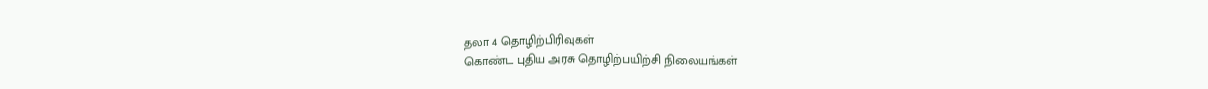தலா 4 தொழிற்பிரிவுகள்
கொண்ட புதிய அரசு தொழிற்பயிற்சி நிலையங்கள்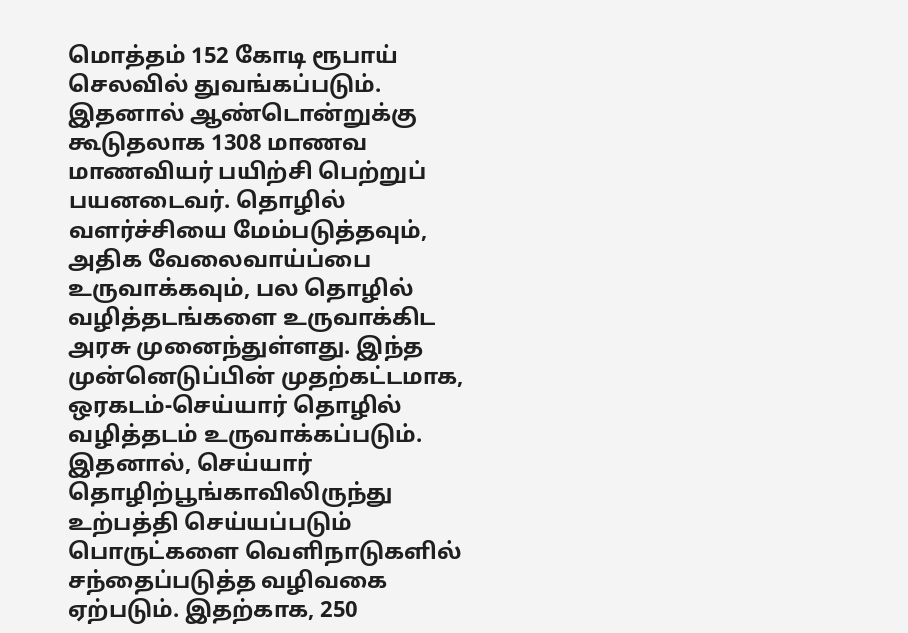மொத்தம் 152 கோடி ரூபாய்
செலவில் துவங்கப்படும்.
இதனால் ஆண்டொன்றுக்கு கூடுதலாக 1308 மாணவ மாணவியர் பயிற்சி பெற்றுப் பயனடைவர். தொழில் வளர்ச்சியை மேம்படுத்தவும், அதிக வேலைவாய்ப்பை உருவாக்கவும், பல தொழில் வழித்தடங்களை உருவாக்கிட அரசு முனைந்துள்ளது. இந்த முன்னெடுப்பின் முதற்கட்டமாக, ஒரகடம்-செய்யார் தொழில் வழித்தடம் உருவாக்கப்படும். இதனால், செய்யார் தொழிற்பூங்காவிலிருந்து உற்பத்தி செய்யப்படும் பொருட்களை வெளிநாடுகளில் சந்தைப்படுத்த வழிவகை ஏற்படும். இதற்காக, 250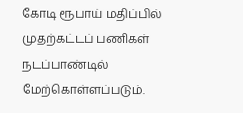கோடி ரூபாய் மதிப்பில் முதற்கட்டப் பணிகள் நடப்பாண்டில் மேற்கொள்ளப்படும்.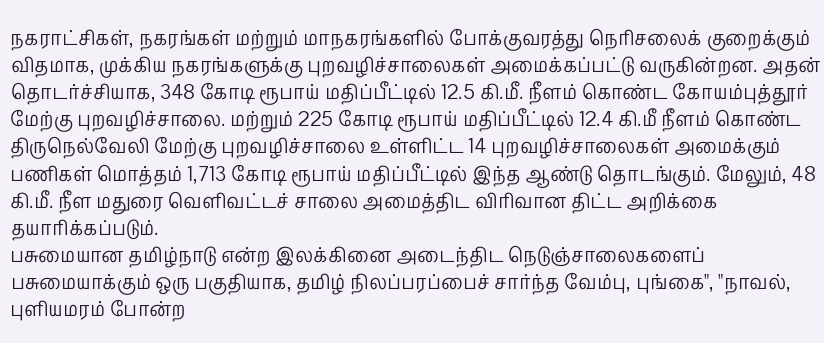நகராட்சிகள், நகரங்கள் மற்றும் மாநகரங்களில் போக்குவரத்து நெரிசலைக் குறைக்கும் விதமாக, முக்கிய நகரங்களுக்கு புறவழிச்சாலைகள் அமைக்கப்பட்டு வருகின்றன. அதன் தொடர்ச்சியாக, 348 கோடி ரூபாய் மதிப்பீட்டில் 12.5 கி.மீ. நீளம் கொண்ட கோயம்புத்தூர் மேற்கு புறவழிச்சாலை. மற்றும் 225 கோடி ரூபாய் மதிப்பீட்டில் 12.4 கி.மீ நீளம் கொண்ட திருநெல்வேலி மேற்கு புறவழிச்சாலை உள்ளிட்ட 14 புறவழிச்சாலைகள் அமைக்கும் பணிகள் மொத்தம் 1,713 கோடி ரூபாய் மதிப்பீட்டில் இந்த ஆண்டு தொடங்கும். மேலும், 48 கி.மீ. நீள மதுரை வெளிவட்டச் சாலை அமைத்திட விரிவான திட்ட அறிக்கை தயாரிக்கப்படும்.
பசுமையான தமிழ்நாடு என்ற இலக்கினை அடைந்திட நெடுஞ்சாலைகளைப் பசுமையாக்கும் ஒரு பகுதியாக, தமிழ் நிலப்பரப்பைச் சார்ந்த வேம்பு, புங்கை", "நாவல், புளியமரம் போன்ற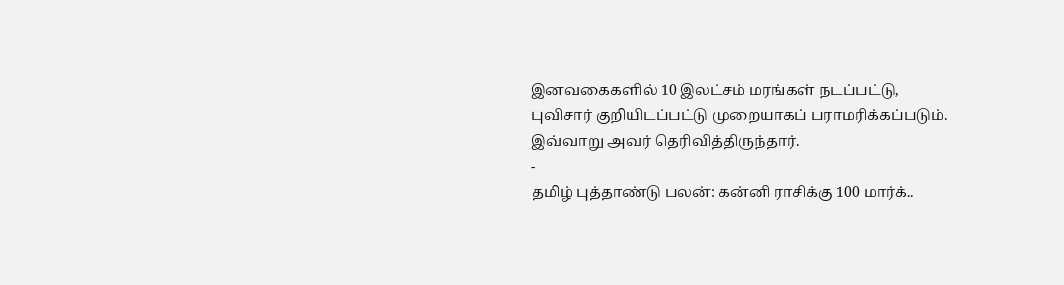இனவகைகளில் 10 இலட்சம் மரங்கள் நடப்பட்டு, புவிசார் குறியிடப்பட்டு முறையாகப் பராமரிக்கப்படும். இவ்வாறு அவர் தெரிவித்திருந்தார்.
-
தமிழ் புத்தாண்டு பலன்: கன்னி ராசிக்கு 100 மார்க்..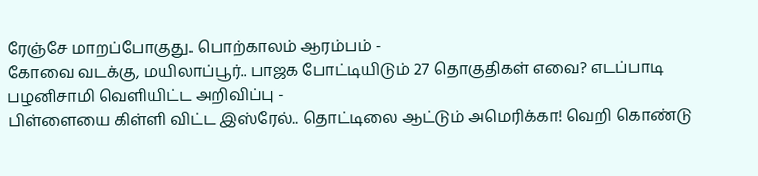ரேஞ்சே மாறப்போகுது.. பொற்காலம் ஆரம்பம் -
கோவை வடக்கு, மயிலாப்பூர்.. பாஜக போட்டியிடும் 27 தொகுதிகள் எவை? எடப்பாடி பழனிசாமி வெளியிட்ட அறிவிப்பு -
பிள்ளையை கிள்ளி விட்ட இஸ்ரேல்.. தொட்டிலை ஆட்டும் அமெரிக்கா! வெறி கொண்டு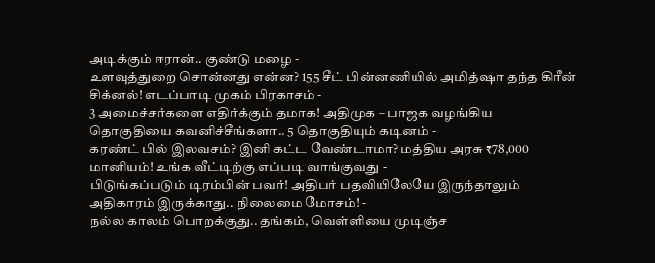அடிக்கும் ஈரான்.. குண்டு மழை -
உளவுத்துறை சொன்னது என்ன? 155 சீட் பின்னணியில் அமித்ஷா தந்த கிரீன் சிக்னல்! எடப்பாடி முகம் பிரகாசம் -
3 அமைச்சர்களை எதிர்க்கும் தமாக! அதிமுக – பாஜக வழங்கிய தொகுதியை கவனிச்சீங்களா.. 5 தொகுதியும் கடினம் -
கரண்ட் பில் இலவசம்? இனி கட்ட வேண்டாமா? மத்திய அரசு ₹78,000 மானியம்! உங்க வீட்டிற்கு எப்படி வாங்குவது -
பிடுங்கப்படும் டிரம்பின் பவர்! அதிபர் பதவியிலேயே இருந்தாலும் அதிகாரம் இருக்காது.. நிலைமை மோசம்! -
நல்ல காலம் பொறக்குது.. தங்கம், வெள்ளியை முடிஞ்ச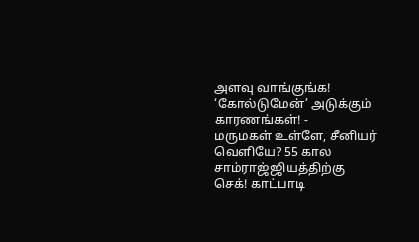அளவு வாங்குங்க! ‘கோல்டுமேன்’ அடுக்கும் காரணங்கள்! -
மருமகள் உள்ளே, சீனியர் வெளியே? 55 கால சாம்ராஜ்ஜியத்திற்கு செக்! காட்பாடி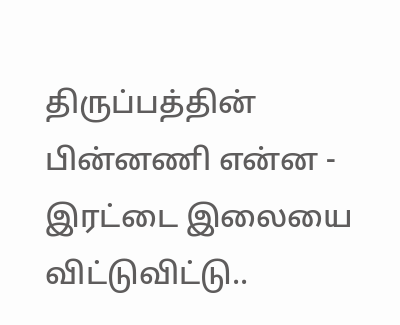திருப்பத்தின் பின்னணி என்ன -
இரட்டை இலையை விட்டுவிட்டு..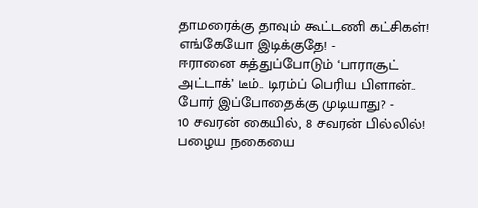தாமரைக்கு தாவும் கூட்டணி கட்சிகள்! எங்கேயோ இடிக்குதே! -
ஈரானை சுத்துப்போடும் ‘பாராசூட் அட்டாக்’ டீம்.. டிரம்ப் பெரிய பிளான்.. போர் இப்போதைக்கு முடியாது? -
10 சவரன் கையில், 8 சவரன் பில்லில்! பழைய நகையை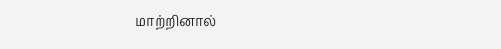மாற்றினால்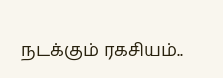நடக்கும் ரகசியம்..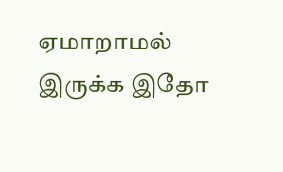ஏமாறாமல் இருக்க இதோ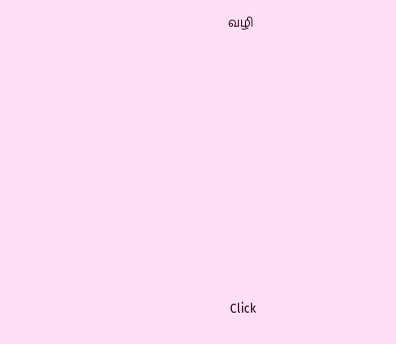வழி












Click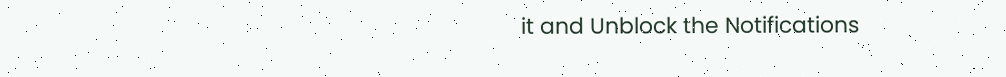it and Unblock the Notifications